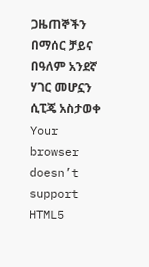ጋዜጠኞችን በማሰር ቻይና በዓለም አንደኛ ሃገር መሆኗን ሲፒጄ አስታወቀ
Your browser doesn’t support HTML5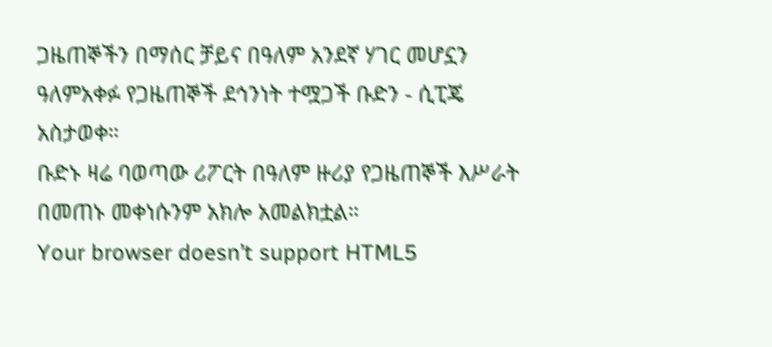ጋዜጠኞችን በማሰር ቻይና በዓለም አንደኛ ሃገር መሆኗን ዓለምአቀፉ የጋዜጠኞች ደኅንነት ተሟጋች ቡድን - ሲፒጄ አስታወቀ።
ቡድኑ ዛሬ ባወጣው ሪፖርት በዓለም ዙሪያ የጋዜጠኞች እሥራት በመጠኑ መቀነሱንም አክሎ አመልክቷል።
Your browser doesn’t support HTML5